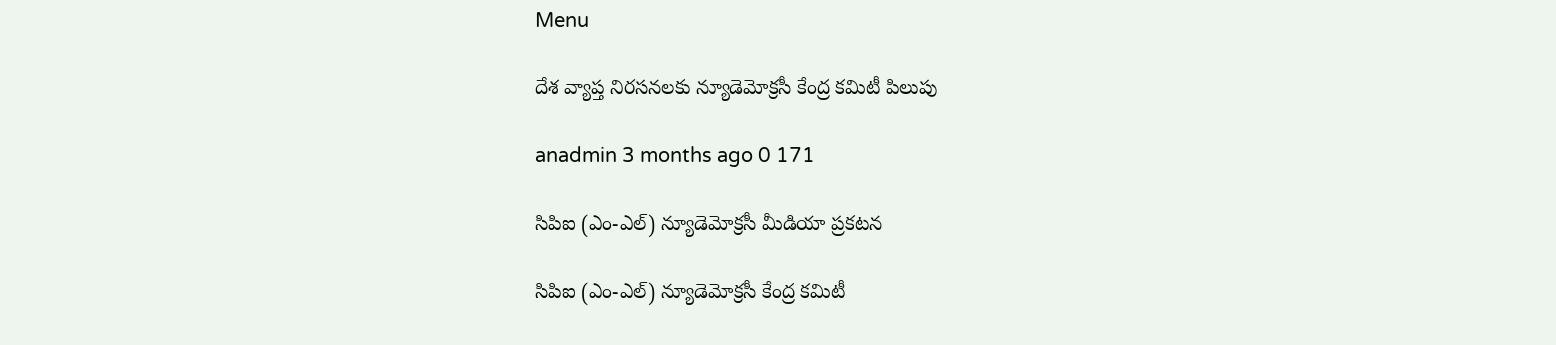Menu

దేశ వ్యాప్త నిరసనలకు న్యూడెమోక్రసీ కేంద్ర కమిటీ పిలుపు

anadmin 3 months ago 0 171

సిపిఐ (ఎం-ఎల్) న్యూడెమోక్రసీ మీడియా ప్రకటన‌

సిపిఐ (ఎం-ఎల్) న్యూడెమోక్రసీ కేంద్ర కమిటీ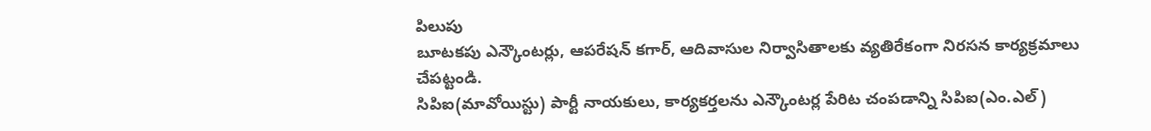పిలుపు
బూటకపు ఎన్కౌంటర్లు, ఆపరేషన్ కగార్, ఆదివాసుల నిర్వాసితాలకు వ్యతిరేకంగా నిరసన కార్యక్రమాలు చేపట్టండి.
సిపిఐ(మావోయిస్టు) పార్టీ నాయకులు, కార్యకర్తలను ఎన్కౌంటర్ల పేరిట చంపడాన్ని సిపిఐ(ఎం.ఎల్)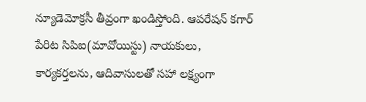న్యూడెమోక్రసీ తీవ్రంగా ఖండిస్తోంది. ఆపరేషన్ కగార్ పేరిట సిపిఐ(మావోయిస్టు) నాయకులు, కార్యకర్తలను, ఆదివాసులతో సహా లక్ష్యంగా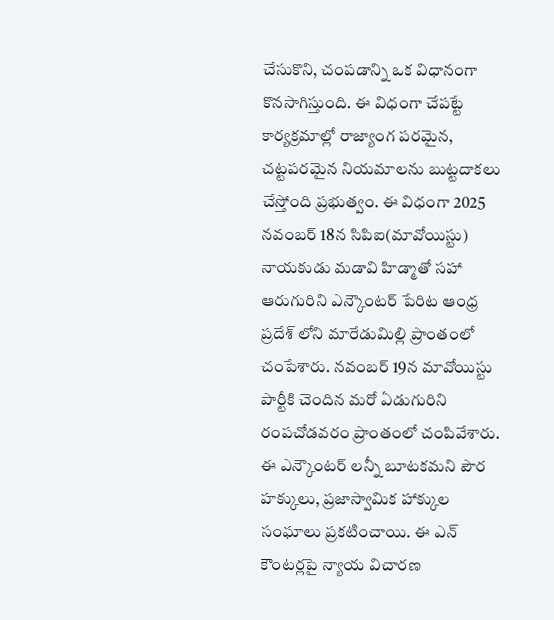చేసుకొని, చంపడాన్ని ఒక విధానంగా కొనసాగిస్తుంది. ఈ విధంగా చేపట్టే కార్యక్రమాల్లో రాజ్యాంగ పరమైన, చట్టపరమైన నియమాలను బుట్టదాకలు చేస్తోంది ప్రభుత్వం. ఈ విధంగా 2025 నవంబర్ 18న సిపిఐ(మావోయిస్టు) నాయకుడు మడావి హిడ్మాతో సహా ఆరుగురిని ఎన్కౌంటర్ పేరిట ఆంధ్ర ప్రదేశ్ లోని మారేడుమిల్లి ప్రాంతంలో చంపేశారు. నవంబర్ 19న మావోయిస్టు పార్టీకి చెందిన మరో ఏడుగురిని రంపచోడవరం ప్రాంతంలో చంపివేశారు. ఈ ఎన్కౌంటర్ లన్నీ బూటకమని పౌర హక్కులు, ప్రజాస్వామిక హాక్కుల సంఘాలు ప్రకటించాయి. ఈ ఎన్ కౌంటర్లపై న్యాయ విచారణ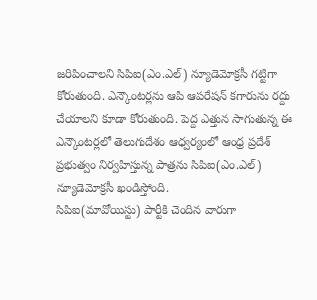జరిపించాలని సిపిఐ(ఎం.ఎల్) న్యూడెమోక్రసీ గట్టిగా కోరుతుంది. ఎన్కౌంటర్లను ఆపి ఆపరేషన్ కగారును రద్దు చేయాలని కూడా కోరుతుంది. పెద్ద ఎత్తున సాగుతున్న ఈ ఎన్కౌంటర్లలో తెలుగుదేశం ఆధ్వర్యంలో ఆంధ్ర ప్రదేశ్ ప్రభుత్వం నిర్వహిస్తున్న పాత్రను సిపిఐ(ఎం.ఎల్) న్యూడెమోక్రసీ ఖండిస్తోంది.
సిపిఐ(మావోయిస్టు) పార్టీకి చెందిన వారుగా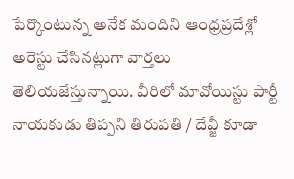పేర్కొంటున్న అనేక మందిని ఆంధ్రప్రదేశ్లో అరెస్టు చేసినట్లుగా వార్తలు తెలియజేస్తున్నాయి. వీరిలో మావోయిస్టు పార్టీ నాయకుడు తిప్పని తిరుపతి / దేవ్జీ కూడా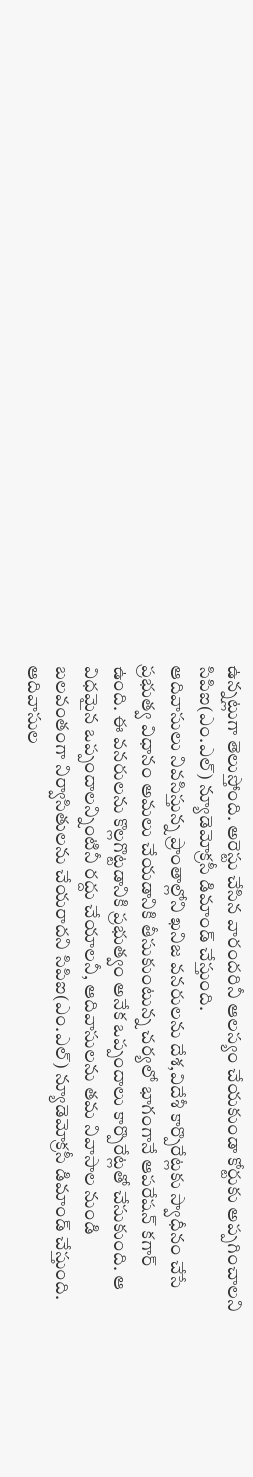ఉన్నట్లుగా తెలుస్తోంది. అరెస్టు చేసిన వారందరినీ ఆలస్యం చేయకుండా కోర్టుకు అప్పగించాలని సిపిఐ(ఎం.ఎల్) న్యూడెమోక్రసీ డిమాండ్ చేస్తుంది.
ఆదివాసులు నివసిస్తున్న ప్రాంతాల్లోని ఖనిజ వనరులను దేశ,విదేశీ కార్పొరేట్లకు స్వాధీనం చేసే ప్రభుత్వ విధానం అమలు చేయడానికి తీసుకుంటున్న చర్యలో భాగంగానే ఆపరేషన్ కగార్ ఉంది. ఈ వనరులను కొల్లగొట్టడానికి ప్రభుత్వం అనేక ఒప్పందాలు కార్పొరేట్లతో చేసుకుంది. ఆ విధమైన ఒప్పందాలన్నింటినీ రద్దు చేయాలనీ, ఆదివాసులను తమ నివాసాల నుండి బలవంతంగా నిర్వాసితులను చేయరాదని సిపిఐ(ఎం.ఎల్) న్యూడెమోక్రసీ డిమాండ్ చేస్తుంది. ఆదివాసుల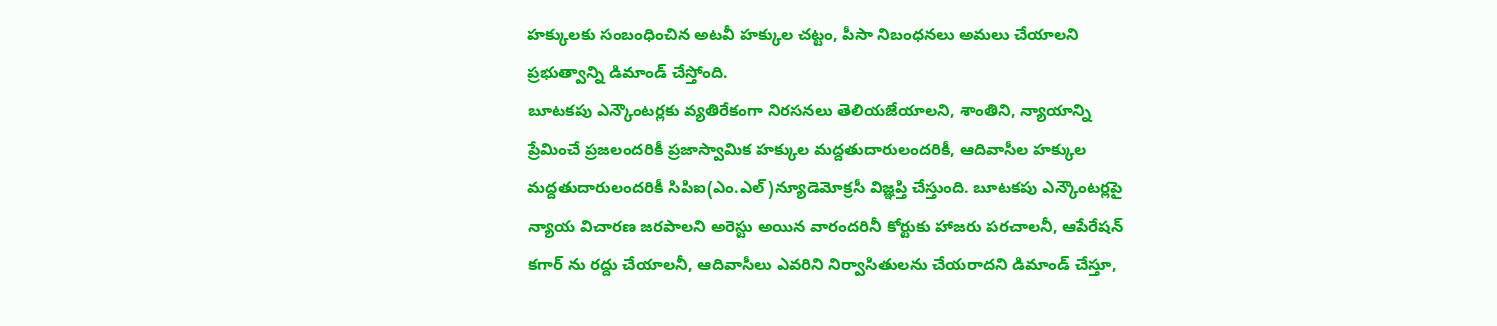హక్కులకు సంబంధించిన అటవీ హక్కుల చట్టం, పీసా నిబంధనలు అమలు చేయాలని ప్రభుత్వాన్ని డిమాండ్ చేస్తోంది.
బూటకపు ఎన్కౌంటర్లకు వ్యతిరేకంగా నిరసనలు తెలియజేయాలని, శాంతిని, న్యాయాన్ని ప్రేమించే ప్రజలందరికీ ప్రజాస్వామిక హక్కుల మద్దతుదారులందరికీ, ఆదివాసీల హక్కుల మద్దతుదారులందరికీ సిపిఐ(ఎం.ఎల్)న్యూడెమోక్రసీ విజ్ఞప్తి చేస్తుంది. బూటకపు ఎన్కౌంటర్లపై న్యాయ విచారణ జరపాలని అరెస్టు అయిన వారందరినీ కోర్టుకు హాజరు పరచాలనీ, ఆపేరేషన్ కగార్ ను రద్దు చేయాలనీ, ఆదివాసీలు ఎవరిని నిర్వాసితులను చేయరాదని డిమాండ్ చేస్తూ,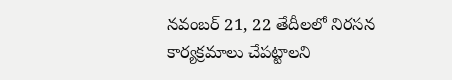నవంబర్ 21, 22 తేదీలలో నిరసన కార్యక్రమాలు చేపట్టాలని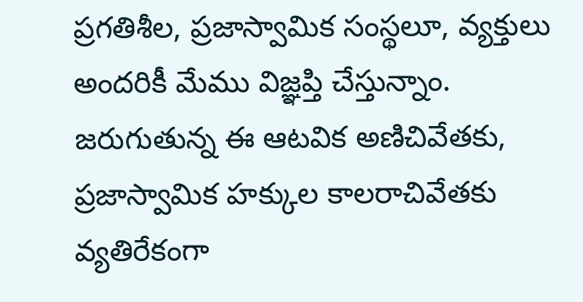ప్రగతిశీల, ప్రజాస్వామిక సంస్థలూ, వ్యక్తులు అందరికీ మేము విజ్ఞప్తి చేస్తున్నాం. జరుగుతున్న ఈ ఆటవిక అణిచివేతకు, ప్రజాస్వామిక హక్కుల కాలరాచివేతకు వ్యతిరేకంగా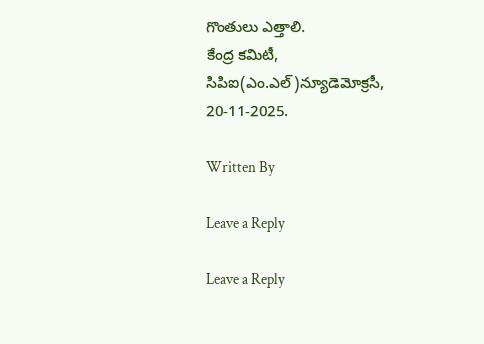గొంతులు ఎత్తాలి.
కేంద్ర కమిటీ,
సిపిఐ(ఎం.ఎల్)న్యూడెమోక్రసీ,
20-11-2025.

Written By

Leave a Reply

Leave a Reply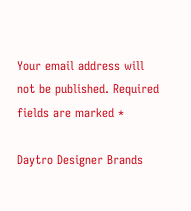Your email address will not be published. Required fields are marked *

Daytro Designer Brands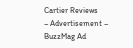Cartier Reviews
– Advertisement – BuzzMag Ad